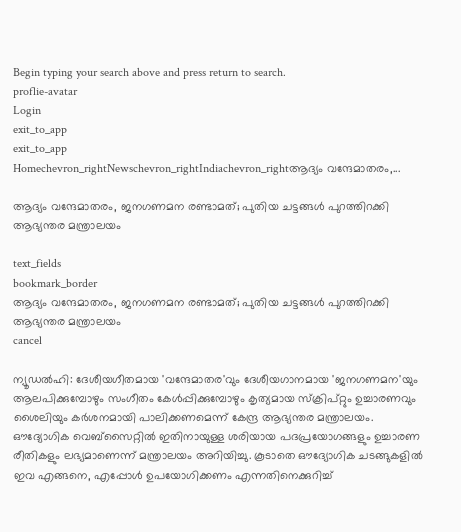Begin typing your search above and press return to search.
proflie-avatar
Login
exit_to_app
exit_to_app
Homechevron_rightNewschevron_rightIndiachevron_rightആദ്യം വന്ദേമാതരം,...

ആദ്യം വന്ദേമാതരം, ജനഗണമന രണ്ടാമത്; പുതിയ ചട്ടങ്ങൾ പുറത്തിറക്കി ആഭ്യന്തര മന്ത്രാലയം

text_fields
bookmark_border
ആദ്യം വന്ദേമാതരം, ജനഗണമന രണ്ടാമത്; പുതിയ ചട്ടങ്ങൾ പുറത്തിറക്കി ആഭ്യന്തര മന്ത്രാലയം
cancel

ന്യൂഡൽഹി: ദേശീയഗീതമായ 'വന്ദേമാതര'വും ദേശീയഗാനമായ 'ജനഗണമന'യും ആലപിക്കുമ്പോഴും സംഗീതം കേൾപ്പിക്കുമ്പോഴും കൃത്യമായ സ്ക്രിപ്റ്റും ഉച്ചാരണവും ശൈലിയും കർശനമായി പാലിക്കണമെന്ന് കേന്ദ്ര ആഭ്യന്തര മന്ത്രാലയം. ഔദ്യോഗിക വെബ്സൈറ്റിൽ ഇതിനായുള്ള ശരിയായ പദപ്രയോഗങ്ങളും ഉച്ചാരണ രീതികളും ലഭ്യമാണെന്ന് മന്ത്രാലയം അറിയിച്ചു. കൂടാതെ ഔദ്യോഗിക ചടങ്ങുകളിൽ ഇവ എങ്ങനെ, എപ്പോൾ ഉപയോഗിക്കണം എന്നതിനെക്കുറിച്ച്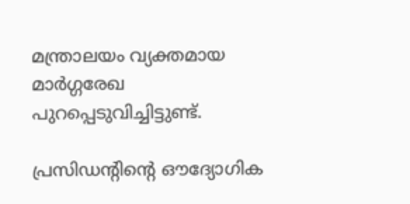മന്ത്രാലയം വ്യക്തമായ മാർഗ്ഗരേഖ പുറപ്പെടുവിച്ചിട്ടുണ്ട്.

പ്രസിഡന്റിന്റെ ഔദ്യോഗിക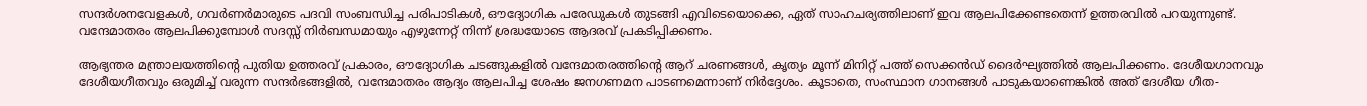സന്ദർശനവേളകൾ, ഗവർണർമാരുടെ പദവി സംബന്ധിച്ച പരിപാടികൾ, ഔദ്യോഗിക പരേഡുകൾ തുടങ്ങി എവിടെയൊക്കെ, ഏത് സാഹചര്യത്തിലാണ് ഇവ ആലപിക്കേണ്ടതെന്ന് ഉത്തരവിൽ പറയുന്നുണ്ട്. വന്ദേമാതരം ആലപിക്കുമ്പോൾ സദസ്സ് നിർബന്ധമായും എഴുന്നേറ്റ് നിന്ന് ശ്രദ്ധയോടെ ആദരവ് പ്രകടിപ്പിക്കണം.

ആഭ്യന്തര മന്ത്രാലയത്തിന്റെ പുതിയ ഉത്തരവ് പ്രകാരം, ഔദ്യോഗിക ചടങ്ങുകളിൽ വന്ദേമാതരത്തിന്റെ ആറ് ചരണങ്ങൾ, കൃത്യം മൂന്ന് മിനിറ്റ് പത്ത് സെക്കൻഡ് ദൈർഘ്യത്തിൽ ആലപിക്കണം. ദേശീയഗാനവും ദേശീയഗീതവും ഒരുമിച്ച് വരുന്ന സന്ദർഭങ്ങളിൽ, വന്ദേമാതരം ആദ്യം ആലപിച്ച ശേഷം ജനഗണമന പാടണമെന്നാണ് നിർദ്ദേശം. കൂടാതെ, സംസ്ഥാന ഗാനങ്ങൾ പാടുകയാണെങ്കിൽ അത് ദേശീയ ഗീത-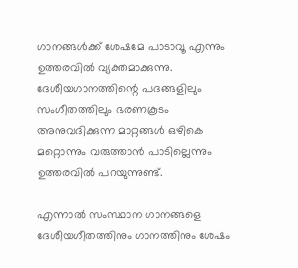ഗാനങ്ങൾക്ക് ശേഷമേ പാടാവൂ എന്നും ഉത്തരവിൽ വ്യക്തമാക്കുന്നു. ദേശീയഗാനത്തിന്റെ പദങ്ങളിലും സംഗീതത്തിലും ഭരണകൂടം അനുവദിക്കുന്ന മാറ്റങ്ങൾ ഒഴികെ മറ്റൊന്നും വരുത്താൻ പാടില്ലെന്നും ഉത്തരവിൽ പറയുന്നുണ്ട്.

എന്നാൽ സംസ്ഥാന ഗാനങ്ങളെ ദേശീയഗീതത്തിനും ഗാനത്തിനും ശേഷം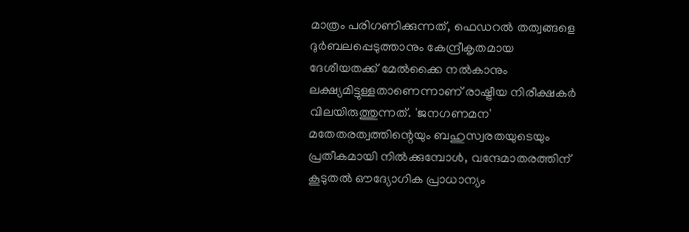മാത്രം പരിഗണിക്കുന്നത്, ഫെഡറൽ തത്വങ്ങളെ ദുർബലപ്പെടുത്താനും കേന്ദ്രീകൃതമായ ദേശീയതക്ക് മേൽക്കൈ നൽകാനും ലക്ഷ്യമിട്ടുള്ളതാണെന്നാണ് രാഷ്ട്രീയ നിരീക്ഷകർ വിലയിരുത്തുന്നത്. 'ജനഗണമന' മതേതരത്വത്തിന്റെയും ബഹുസ്വരതയുടെയും പ്രതീകമായി നിൽക്കുമ്പോൾ, വന്ദേമാതരത്തിന് കൂടുതൽ ഔദ്യോഗിക പ്രാധാന്യം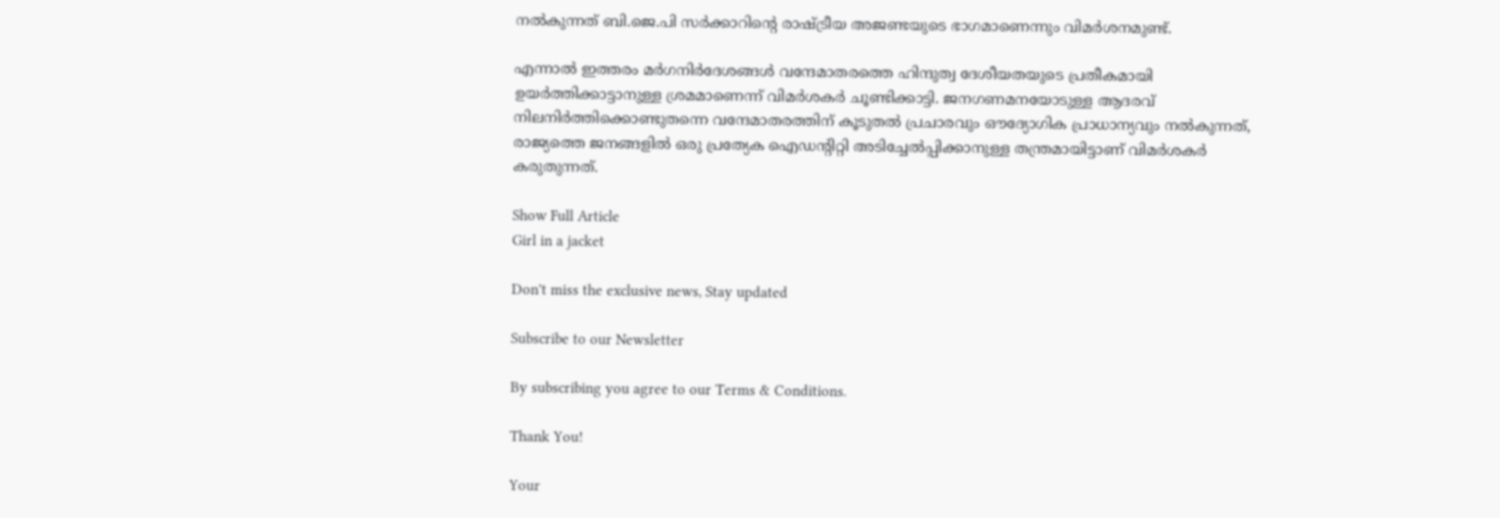നൽകുന്നത് ബി.ജെ.പി സർക്കാറിന്റെ രാഷ്ട്രീയ അജണ്ടയുടെ ഭാഗമാണെന്നും വിമർശനമുണ്ട്.

എന്നാൽ ഇത്തരം മർഗനിർദേശങ്ങൾ വന്ദേമാതരത്തെ ഹിന്ദുത്വ ദേശീയതയുടെ പ്രതീകമായി ഉയർത്തിക്കാട്ടാനുള്ള ശ്രമമാണെന്ന് വിമർശകർ ചൂണ്ടിക്കാട്ടി. ജനഗണമനയോടുള്ള ആദരവ് നിലനിർത്തിക്കൊണ്ടുതന്നെ വന്ദേമാതരത്തിന് കൂടുതൽ പ്രചാരവും ഔദ്യോഗിക പ്രാധാന്യവും നൽകുന്നത്, രാജ്യത്തെ ജനങ്ങളിൽ ഒരു പ്രത്യേക ഐഡന്റിറ്റി അടിച്ചേൽപ്പിക്കാനുള്ള തന്ത്രമായിട്ടാണ് വിമർശകർ കരുതുന്നത്.

Show Full Article
Girl in a jacket

Don't miss the exclusive news, Stay updated

Subscribe to our Newsletter

By subscribing you agree to our Terms & Conditions.

Thank You!

Your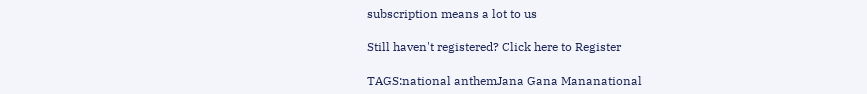subscription means a lot to us

Still haven't registered? Click here to Register

TAGS:national anthemJana Gana Mananational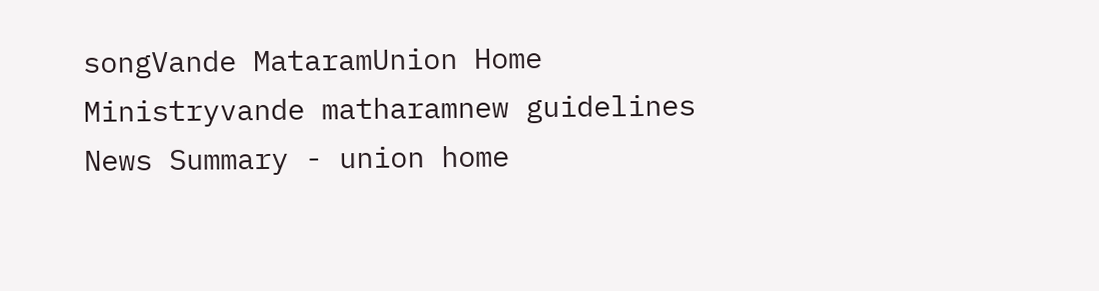songVande MataramUnion Home Ministryvande matharamnew guidelines
News Summary - union home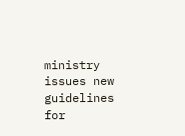ministry issues new guidelines for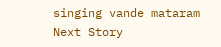singing vande mataram
Next Story